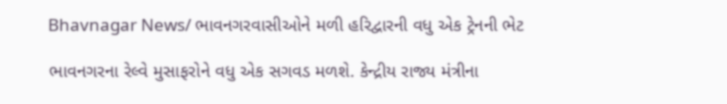Bhavnagar News/ ભાવનગરવાસીઓને મળી હરિદ્વારની વધુ એક ટ્રેનની ભેટ

ભાવનગરના રેલ્વે મુસાફરોને વધુ એક સગવડ મળશે. કેન્દ્રીય રાજ્ય મંત્રીના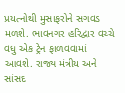પ્રયત્નોથી મુસાફરોને સગવડ મળશે. ભાવનગર હરિદ્વાર વચ્ચે વધુ એક ટ્રેન ફાળવવામાં આવશે. રાજ્ય મંત્રીય અને સાંસદ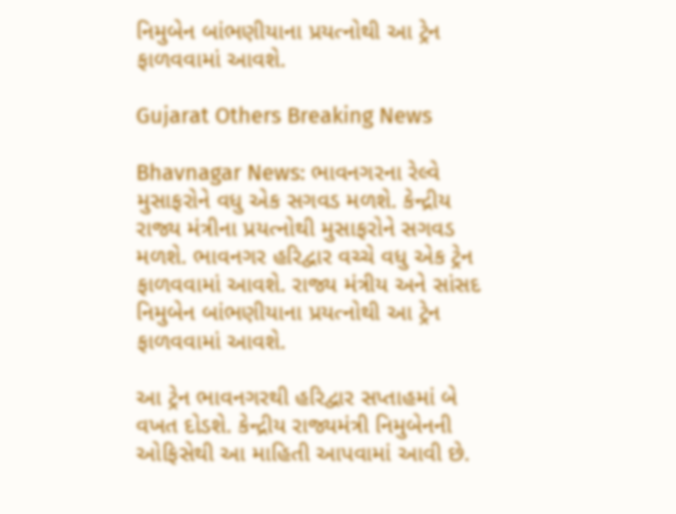નિમુબેન બાંભણીયાના પ્રયત્નોથી આ ટ્રેન ફાળવવામાં આવશે.

Gujarat Others Breaking News

Bhavnagar News: ભાવનગરના રેલ્વે મુસાફરોને વધુ એક સગવડ મળશે. કેન્દ્રીય રાજ્ય મંત્રીના પ્રયત્નોથી મુસાફરોને સગવડ મળશે. ભાવનગર હરિદ્વાર વચ્ચે વધુ એક ટ્રેન ફાળવવામાં આવશે. રાજ્ય મંત્રીય અને સાંસદ નિમુબેન બાંભણીયાના પ્રયત્નોથી આ ટ્રેન ફાળવવામાં આવશે.

આ ટ્રેન ભાવનગરથી હરિદ્વાર સપ્તાહમાં બે વખત દોડશે. કેન્દ્રીય રાજ્યમંત્રી નિમુબેનની ઓફિસેથી આ માહિતી આપવામાં આવી છે.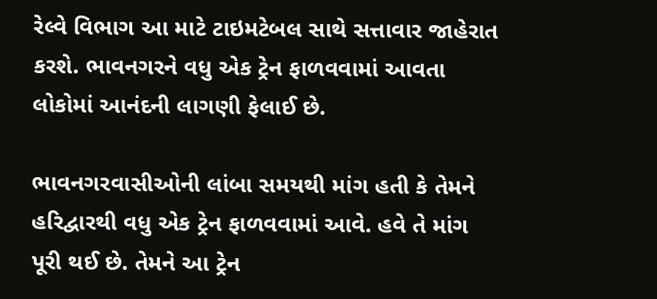રેલ્વે વિભાગ આ માટે ટાઇમટેબલ સાથે સત્તાવાર જાહેરાત કરશે. ભાવનગરને વધુ એક ટ્રેન ફાળવવામાં આવતા લોકોમાં આનંદની લાગણી ફેલાઈ છે.

ભાવનગરવાસીઓની લાંબા સમયથી માંગ હતી કે તેમને હરિદ્વારથી વધુ એક ટ્રેન ફાળવવામાં આવે. હવે તે માંગ પૂરી થઈ છે. તેમને આ ટ્રેન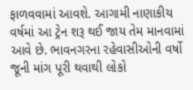ફાળવવામાં આવશે. આગામી નાણાકીય વર્ષમાં આ ટ્રેન શરૂ થઈ જાય તેમ માનવામાં આવે છે. ભાવનગરના રહેવાસીઓની વર્ષો જૂની માંગ પૂરી થવાથી લોકો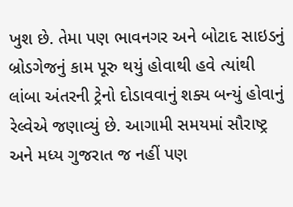ખુશ છે. તેમા પણ ભાવનગર અને બોટાદ સાઇડનું બ્રોડગેજનું કામ પૂરુ થયું હોવાથી હવે ત્યાંથી લાંબા અંતરની ટ્રેનો દોડાવવાનું શક્ય બન્યું હોવાનું રેલ્વેએ જણાવ્યું છે. આગામી સમયમાં સૌરાષ્ટ્ર અને મધ્ય ગુજરાત જ નહીં પણ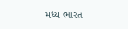મધ્ય ભારત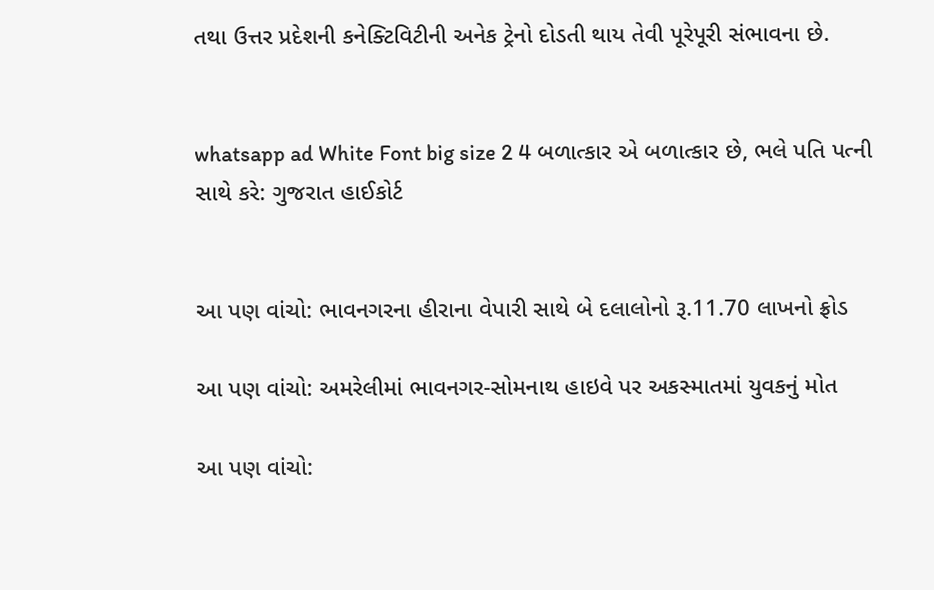તથા ઉત્તર પ્રદેશની કનેક્ટિવિટીની અનેક ટ્રેનો દોડતી થાય તેવી પૂરેપૂરી સંભાવના છે.


whatsapp ad White Font big size 2 4 બળાત્કાર એ બળાત્કાર છે, ભલે પતિ પત્ની સાથે કરે: ગુજરાત હાઈકોર્ટ


આ પણ વાંચો: ભાવનગરના હીરાના વેપારી સાથે બે દલાલોનો રૂ.11.70 લાખનો ફ્રોડ

આ પણ વાંચો: અમરેલીમાં ભાવનગર-સોમનાથ હાઇવે પર અકસ્માતમાં યુવકનું મોત

આ પણ વાંચો: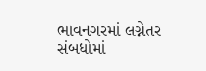ભાવનગરમાં લગ્નેતર સંબધોમાં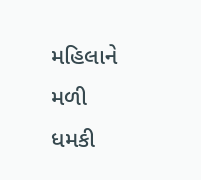મહિલાને મળી ધમકી